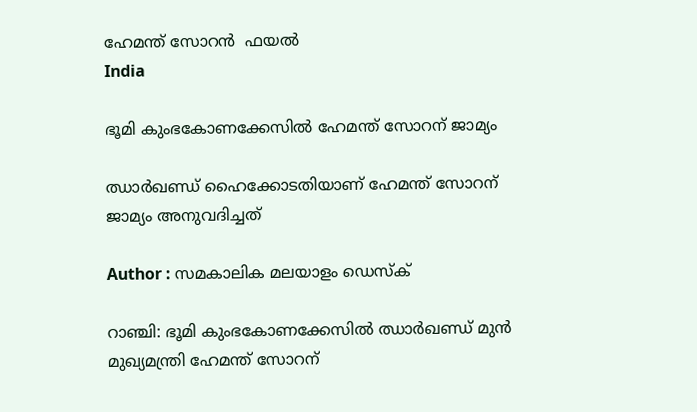ഹേമന്ത് സോറൻ  ഫയൽ
India

ഭൂമി കുംഭകോണക്കേസില്‍ ഹേമന്ത് സോറന് ജാമ്യം

ഝാര്‍ഖണ്ഡ് ഹൈക്കോടതിയാണ് ഹേമന്ത് സോറന് ജാമ്യം അനുവദിച്ചത്

Author : സമകാലിക മലയാളം ഡെസ്ക്

റാഞ്ചി: ഭൂമി കുംഭകോണക്കേസില്‍ ഝാര്‍ഖണ്ഡ് മുന്‍ മുഖ്യമന്ത്രി ഹേമന്ത് സോറന്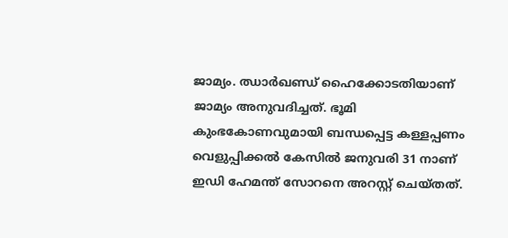ജാമ്യം. ഝാര്‍ഖണ്ഡ് ഹൈക്കോടതിയാണ് ജാമ്യം അനുവദിച്ചത്. ഭൂമി കുംഭകോണവുമായി ബന്ധപ്പെട്ട കള്ളപ്പണം വെളുപ്പിക്കല്‍ കേസില്‍ ജനുവരി 31 നാണ് ഇഡി ഹേമന്ത് സോറനെ അറസ്റ്റ് ചെയ്തത്.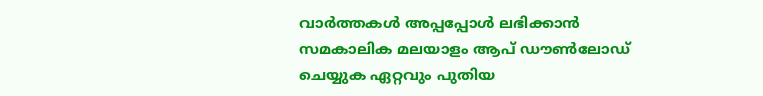വാര്‍ത്തകള്‍ അപ്പപ്പോള്‍ ലഭിക്കാന്‍ സമകാലിക മലയാളം ആപ് ഡൗണ്‍ലോഡ് ചെയ്യുക ഏറ്റവും പുതിയ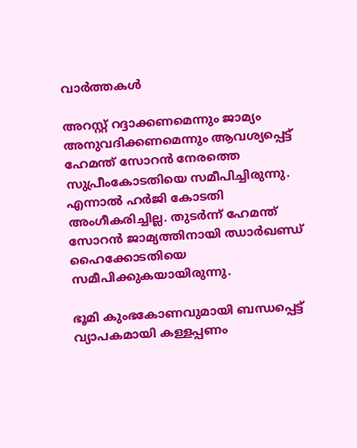വാര്‍ത്തകള്‍

അറസ്റ്റ് റദ്ദാക്കണമെന്നും ജാമ്യം അനുവദിക്കണമെന്നും ആവശ്യപ്പെട്ട് ഹേമന്ത് സോറന്‍ നേരത്തെ സുപ്രീംകോടതിയെ സമീപിച്ചിരുന്നു. എന്നാല്‍ ഹര്‍ജി കോടതി അംഗീകരിച്ചില്ല. തുടര്‍ന്ന് ഹേമന്ത് സോറന്‍ ജാമ്യത്തിനായി ഝാര്‍ഖണ്ഡ് ഹൈക്കോടതിയെ സമീപിക്കുകയായിരുന്നു.

ഭൂമി കുംഭകോണവുമായി ബന്ധപ്പെട്ട് വ്യാപകമായി കള്ളപ്പണം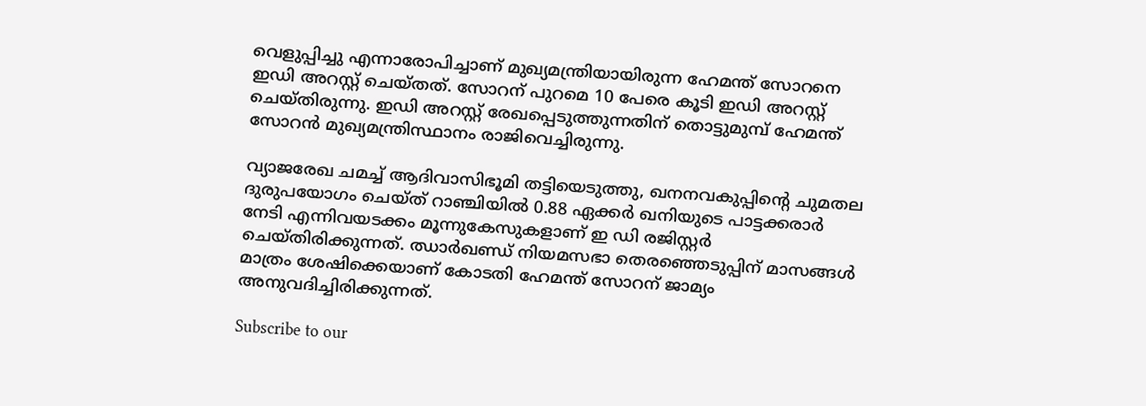വെളുപ്പിച്ചു എന്നാരോപിച്ചാണ് മുഖ്യമന്ത്രിയായിരുന്ന ഹേമന്ത് സോറനെ ഇഡി അറസ്റ്റ് ചെയ്തത്. സോറന് പുറമെ 10 പേരെ കൂടി ഇഡി അറസ്റ്റ് ചെയ്തിരുന്നു. ഇഡി അറസ്റ്റ് രേഖപ്പെടുത്തുന്നതിന് തൊട്ടുമുമ്പ് ഹേമന്ത് സോറന്‍ മുഖ്യമന്ത്രിസ്ഥാനം രാജിവെച്ചിരുന്നു.

വ്യാജരേഖ ചമച്ച് ആദിവാസിഭൂമി തട്ടിയെടുത്തു, ഖനനവകുപ്പിന്റെ ചുമതല ദുരുപയോഗം ചെയ്ത് റാഞ്ചിയിൽ 0.88 ഏക്കർ ഖനിയുടെ പാട്ടക്കരാർ നേടി എന്നിവയടക്കം മൂന്നുകേസുകളാണ് ഇ ഡി രജിസ്റ്റർ ചെയ്തിരിക്കുന്നത്. ഝാര്‍ഖണ്ഡ് നിയമസഭാ തെരഞ്ഞെടുപ്പിന് മാസങ്ങള്‍ മാത്രം ശേഷിക്കെയാണ് കോടതി ഹേമന്ത് സോറന് ജാമ്യം അനുവദിച്ചിരിക്കുന്നത്.

Subscribe to our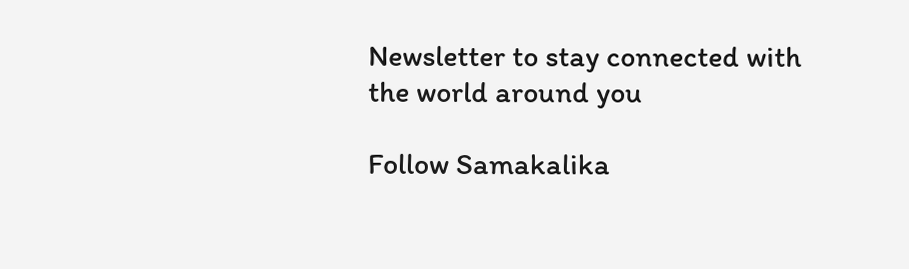Newsletter to stay connected with the world around you

Follow Samakalika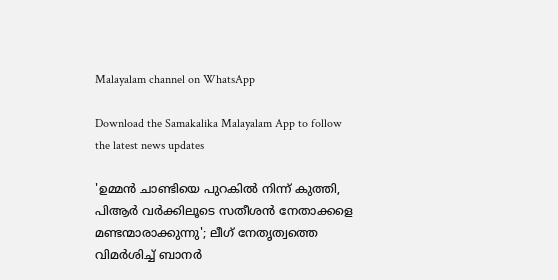Malayalam channel on WhatsApp

Download the Samakalika Malayalam App to follow the latest news updates

'ഉമ്മന്‍ ചാണ്ടിയെ പുറകില്‍ നിന്ന് കുത്തി, പിആര്‍ വര്‍ക്കിലൂടെ സതീശന്‍ നേതാക്കളെ മണ്ടന്മാരാക്കുന്നു'; ലീഗ് നേതൃത്വത്തെ വിമര്‍ശിച്ച് ബാനര്‍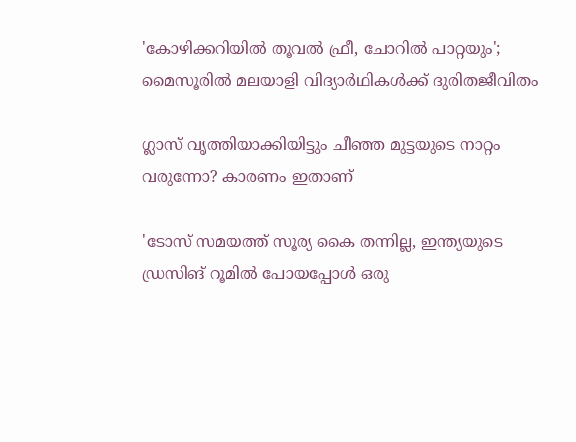'കോഴിക്കറിയില്‍ തൂവല്‍ ഫ്രീ, ചോറില്‍ പാറ്റയും'; മൈസൂരില്‍ മലയാളി വിദ്യാര്‍ഥികള്‍ക്ക് ദുരിതജീവിതം

ഗ്ലാസ് വൃത്തിയാക്കിയിട്ടും ചീഞ്ഞ മുട്ടയുടെ നാറ്റം വരുന്നോ? കാരണം ഇതാണ്

'ടോസ് സമയത്ത് സൂര്യ കൈ തന്നില്ല, ഇന്ത്യയുടെ ഡ്രസിങ് റൂമില്‍ പോയപ്പോള്‍ ഒരു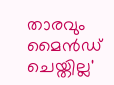താരവും മൈന്‍ഡ് ചെയ്തില്ല'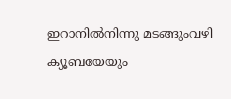ഇറാനില്‍നിന്നു മടങ്ങുംവഴി ക്യൂബയേയും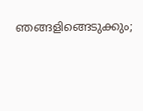ഞങ്ങളിങ്ങെടുക്കും;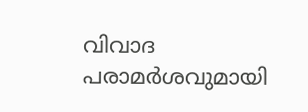വിവാദ പരാമര്‍ശവുമായി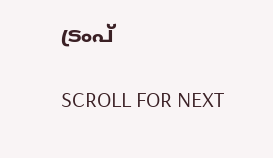ട്രംപ്

SCROLL FOR NEXT